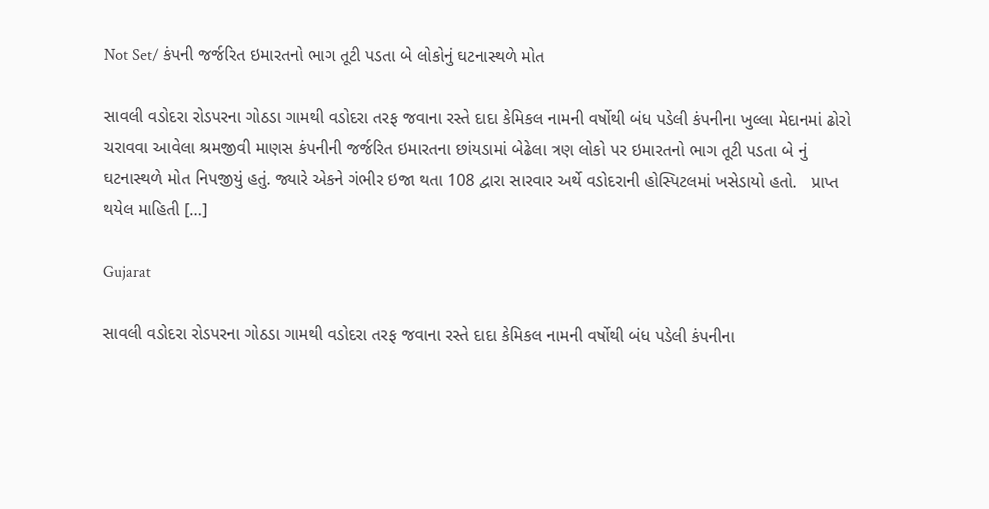Not Set/ કંપની જર્જરિત ઇમારતનો ભાગ તૂટી પડતા બે લોકોનું ઘટનાસ્થળે મોત

સાવલી વડોદરા રોડપરના ગોઠડા ગામથી વડોદરા તરફ જવાના રસ્તે દાદા કેમિકલ નામની વર્ષોથી બંધ પડેલી કંપનીના ખુલ્લા મેદાનમાં ઢોરો ચરાવવા આવેલા શ્રમજીવી માણસ કંપનીની જર્જરિત ઇમારતના છાંયડામાં બેઢેલા ત્રણ લોકો પર ઇમારતનો ભાગ તૂટી પડતા બે નું ઘટનાસ્થળે મોત નિપજીયું હતું. જ્યારે એકને ગંભીર ઇજા થતા 108 દ્વારા સારવાર અર્થે વડોદરાની હોસ્પિટલમાં ખસેડાયો હતો.   પ્રાપ્ત થયેલ માહિતી […]

Gujarat

સાવલી વડોદરા રોડપરના ગોઠડા ગામથી વડોદરા તરફ જવાના રસ્તે દાદા કેમિકલ નામની વર્ષોથી બંધ પડેલી કંપનીના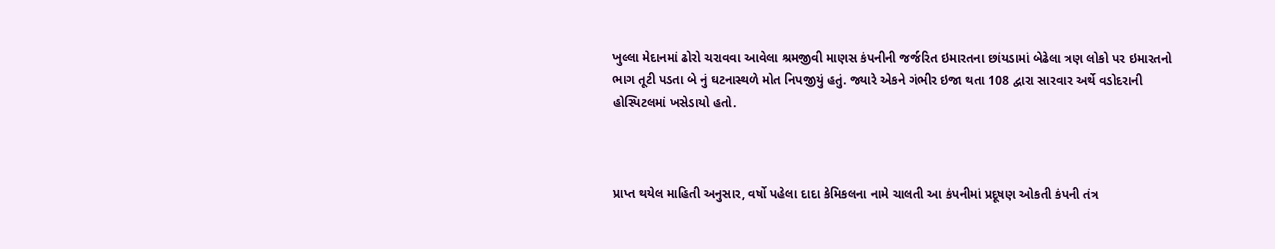ખુલ્લા મેદાનમાં ઢોરો ચરાવવા આવેલા શ્રમજીવી માણસ કંપનીની જર્જરિત ઇમારતના છાંયડામાં બેઢેલા ત્રણ લોકો પર ઇમારતનો ભાગ તૂટી પડતા બે નું ઘટનાસ્થળે મોત નિપજીયું હતું. જ્યારે એકને ગંભીર ઇજા થતા 108 દ્વારા સારવાર અર્થે વડોદરાની હોસ્પિટલમાં ખસેડાયો હતો.



પ્રાપ્ત થયેલ માહિતી અનુસાર, વર્ષો પહેલા દાદા કેમિકલના નામે ચાલતી આ કંપનીમાં પ્રદૂષણ ઓકતી કંપની તંત્ર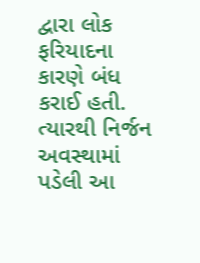દ્વારા લોક ફરિયાદના કારણે બંધ કરાઈ હતી. ત્યારથી નિર્જન અવસ્થામાં પડેલી આ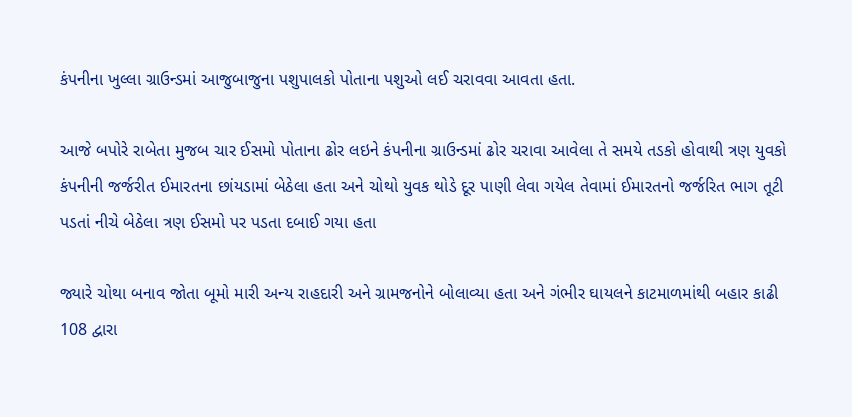કંપનીના ખુલ્લા ગ્રાઉન્ડમાં આજુબાજુના પશુપાલકો પોતાના પશુઓ લઈ ચરાવવા આવતા હતા.

આજે બપોરે રાબેતા મુજબ ચાર ઈસમો પોતાના ઢોર લઇને કંપનીના ગ્રાઉન્ડમાં ઢોર ચરાવા આવેલા તે સમયે તડકો હોવાથી ત્રણ યુવકો કંપનીની જર્જરીત ઈમારતના છાંયડામાં બેઠેલા હતા અને ચોથો યુવક થોડે દૂર પાણી લેવા ગયેલ તેવામાં ઈમારતનો જર્જરિત ભાગ તૂટી પડતાં નીચે બેઠેલા ત્રણ ઈસમો પર પડતા દબાઈ ગયા હતા

જ્યારે ચોથા બનાવ જોતા બૂમો મારી અન્ય રાહદારી અને ગ્રામજનોને બોલાવ્યા હતા અને ગંભીર ઘાયલને કાટમાળમાંથી બહાર કાઢી 108 દ્વારા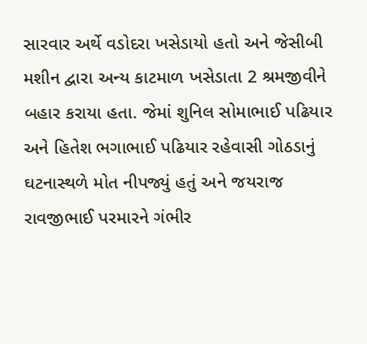સારવાર અર્થે વડોદરા ખસેડાયો હતો અને જેસીબી મશીન દ્વારા અન્ય કાટમાળ ખસેડાતા 2 શ્રમજીવીને બહાર કરાયા હતા. જેમાં શુનિલ સોમાભાઈ પઢિયાર અને હિતેશ ભગાભાઈ પઢિયાર રહેવાસી ગોઠડાનું ઘટનાસ્થળે મોત નીપજ્યું હતું અને જયરાજ રાવજીભાઈ પરમારને ગંભીર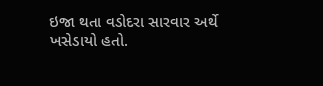ઇજા થતા વડોદરા સારવાર અર્થે ખસેડાયો હતો.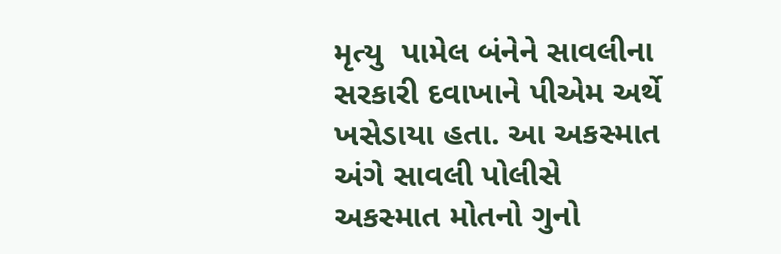મૃત્યુ  પામેલ બંનેને સાવલીના સરકારી દવાખાને પીએમ અર્થે ખસેડાયા હતા. આ અકસ્માત અંગે સાવલી પોલીસે અકસ્માત મોતનો ગુનો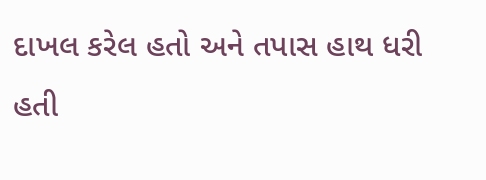દાખલ કરેલ હતો અને તપાસ હાથ ધરી હતી